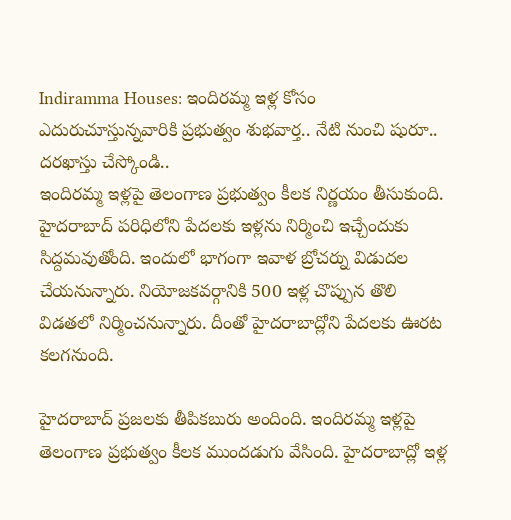Indiramma Houses: ఇందిరమ్మ ఇళ్ల కోసం ఎదురుచూస్తున్నవారికి ప్రభుత్వం శుభవార్త.. నేటి నుంచి షురూ.. దరఖాస్తు చేస్కోండి..
ఇందిరమ్మ ఇళ్లపై తెలంగాణ ప్రభుత్వం కీలక నిర్ణయం తీసుకుంది. హైదరాబాద్ పరిధిలోని పేదలకు ఇళ్లను నిర్మించి ఇచ్చేందుకు సిద్దమవుతోంది. ఇందులో భాగంగా ఇవాళ బ్రోచర్ను విడుదల చేయనున్నారు. నియోజకవర్గానికి 500 ఇళ్ల చొప్పున తొలి విడతలో నిర్మించనున్నారు. దీంతో హైదరాబాద్లోని పేదలకు ఊరట కలగనుంది.

హైదరాబాద్ ప్రజలకు తీపికబురు అందింది. ఇందిరమ్మ ఇళ్లపై తెలంగాణ ప్రభుత్వం కీలక ముందడుగు వేసింది. హైదరాబాద్లో ఇళ్ల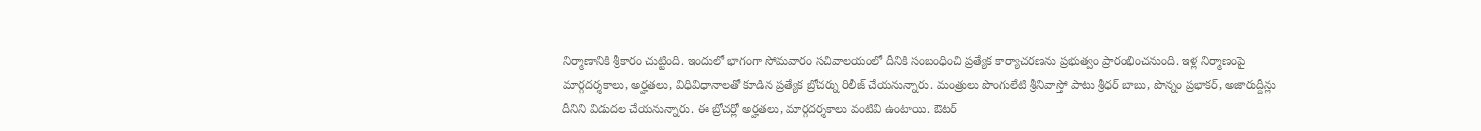నిర్మాణానికి శ్రీకారం చుట్టింది. ఇందులో భాగంగా సోమవారం సచివాలయంలో దీనికి సంబంధించి ప్రత్యేక కార్యాచరణను ప్రభుత్వం ప్రారంభించనుంది. ఇళ్ల నిర్మాణంపై మార్గదర్శకాలు, అర్హతలు, విధివిధానాలతో కూడిన ప్రత్యేక బ్రోచర్ను రిలీజ్ చేయనున్నారు. మంత్రులు పొంగులేటి శ్రీనివాస్తో పాటు శ్రీధర్ బాబు, పొన్నం ప్రభాకర్, అజారుద్దీన్లు దీనిని విడుదల చేయనున్నారు. ఈ బ్రోచర్లో అర్హతలు, మార్గదర్శకాలు వంటివి ఉంటాయి. ఔటర్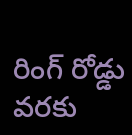రింగ్ రోడ్డు వరకు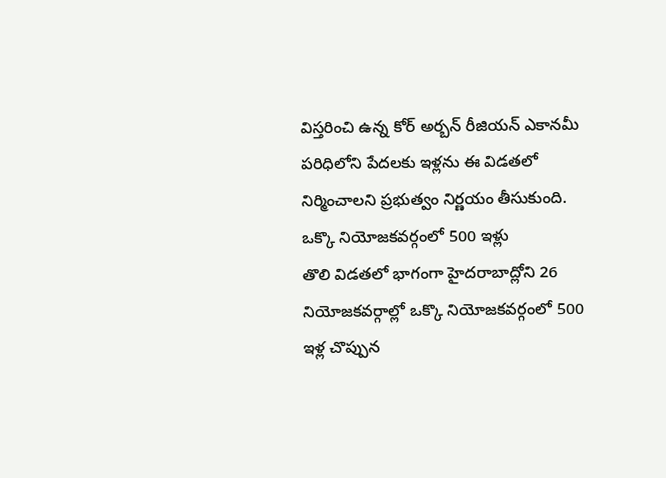విస్తరించి ఉన్న కోర్ అర్బన్ రీజియన్ ఎకానమీ పరిధిలోని పేదలకు ఇళ్లను ఈ విడతలో నిర్మించాలని ప్రభుత్వం నిర్ణయం తీసుకుంది.
ఒక్కొ నియోజకవర్గంలో 500 ఇళ్లు
తొలి విడతలో భాగంగా హైదరాబాద్లోని 26 నియోజకవర్గాల్లో ఒక్కొ నియోజకవర్గంలో 500 ఇళ్ల చొప్పున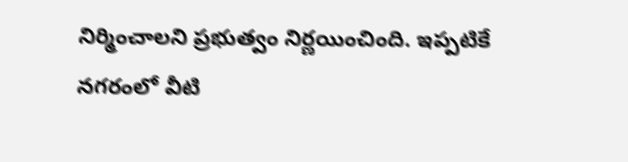నిర్మించాలని ప్రభుత్వం నిర్ణయించింది. ఇప్పటికే నగరంలో వీటి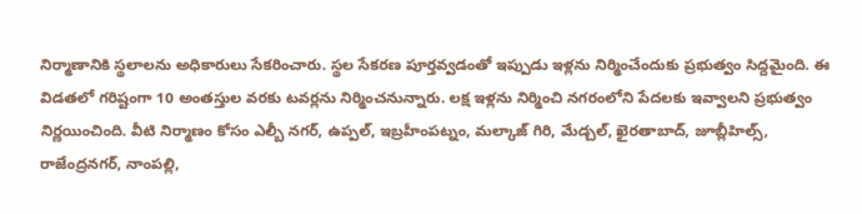నిర్మాణానికి స్థలాలను అధికారులు సేకరించారు. స్థల సేకరణ పూర్తవ్వడంతో ఇప్పుడు ఇళ్లను నిర్మించేందుకు ప్రభుత్వం సిద్దమైంది. ఈ విడతలో గరిష్టంగా 10 అంతస్తుల వరకు టవర్లను నిర్మించనున్నారు. లక్ష ఇళ్లను నిర్మించి నగరంలోని పేదలకు ఇవ్వాలని ప్రభుత్వం నిర్ణయించింది. వీటి నిర్మాణం కోసం ఎల్బీ నగర్, ఉప్పల్, ఇబ్రహీంపట్నం, మల్కాజ్ గిరి, మేడ్చల్, ఖైరతాబాద్, జూబ్లీహిల్స్, రాజేంద్రనగర్, నాంపల్లి,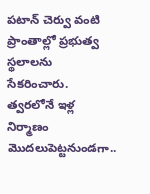పటాన్ చెర్వు వంటి ప్రాంతాల్లో ప్రభుత్వ స్థలాలను సేకరించారు. త్వరలోనే ఇళ్ల నిర్మాణం మొదలుపెట్టనుండగా..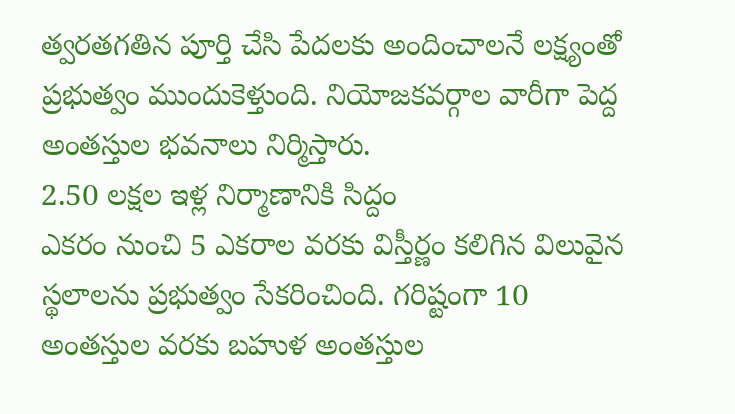త్వరతగతిన పూర్తి చేసి పేదలకు అందించాలనే లక్ష్యంతో ప్రభుత్వం ముందుకెళ్తుంది. నియోజకవర్గాల వారీగా పెద్ద అంతస్తుల భవనాలు నిర్మిస్తారు.
2.50 లక్షల ఇళ్ల నిర్మాణానికి సిద్దం
ఎకరం నుంచి 5 ఎకరాల వరకు విస్తీర్ణం కలిగిన విలువైన స్థలాలను ప్రభుత్వం సేకరించింది. గరిష్టంగా 10 అంతస్తుల వరకు బహుళ అంతస్తుల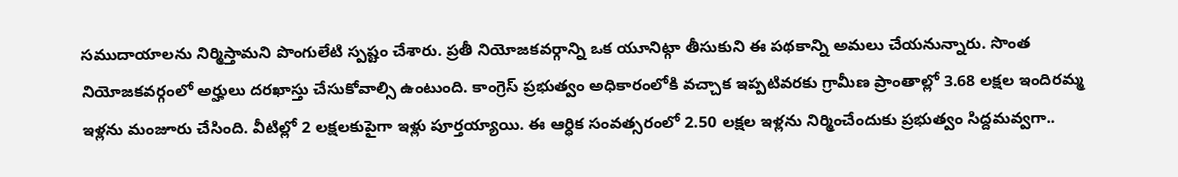సముదాయాలను నిర్మిస్తామని పొంగులేటి స్పష్టం చేశారు. ప్రతీ నియోజకవర్గాన్ని ఒక యూనిట్గా తీసుకుని ఈ పథకాన్ని అమలు చేయనున్నారు. సొంత నియోజకవర్గంలో అర్హులు దరఖాస్తు చేసుకోవాల్సి ఉంటుంది. కాంగ్రెస్ ప్రభుత్వం అధికారంలోకి వచ్చాక ఇప్పటివరకు గ్రామీణ ప్రాంతాల్లో 3.68 లక్షల ఇందిరమ్మ ఇళ్లను మంజూరు చేసింది. వీటిల్లో 2 లక్షలకుపైగా ఇళ్లు పూర్తయ్యాయి. ఈ ఆర్ధిక సంవత్సరంలో 2.50 లక్షల ఇళ్లను నిర్మించేందుకు ప్రభుత్వం సిద్దమవ్వగా..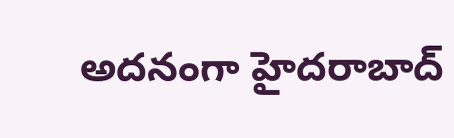అదనంగా హైదరాబాద్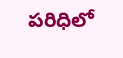పరిధిలో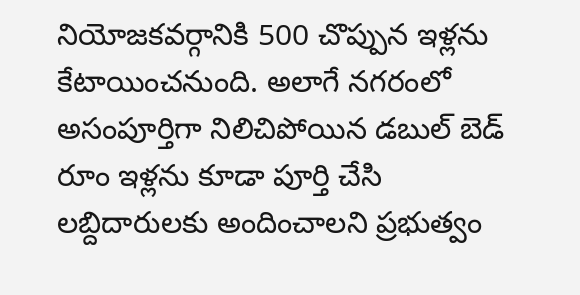నియోజకవర్గానికి 500 చొప్పున ఇళ్లను కేటాయించనుంది. అలాగే నగరంలో అసంపూర్తిగా నిలిచిపోయిన డబుల్ బెడ్ రూం ఇళ్లను కూడా పూర్తి చేసి లబ్దిదారులకు అందించాలని ప్రభుత్వం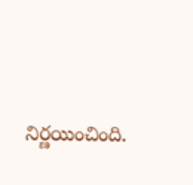నిర్ణయించింది.